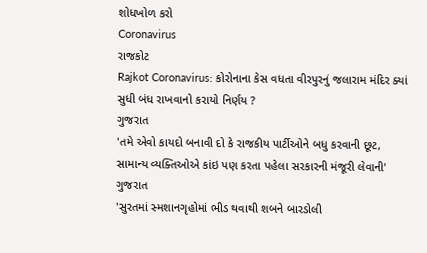શોધખોળ કરો
Coronavirus
રાજકોટ
Rajkot Coronavirus: કોરોનાના કેસ વધતા વીરપુરનું જલારામ મંદિર ક્યાં સુધી બંધ રાખવાનો કરાયો નિર્ણય ?
ગુજરાત
'તમે એવો કાયદો બનાવી દો કે રાજકીય પાર્ટીઓને બધુ કરવાની છૂટ, સામાન્ય વ્યક્તિઓએ કાંઇ પણ કરતા પહેલા સરકારની મંજૂરી લેવાની'
ગુજરાત
'સુરતમાં સ્મશાનગૃહોમાં ભીડ થવાથી શબને બારડોલી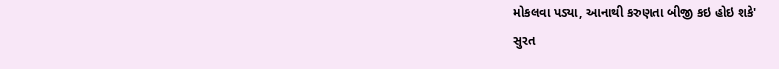મોકલવા પડ્યા, આનાથી કરુણતા બીજી કઇ હોઇ શકે'
સુરત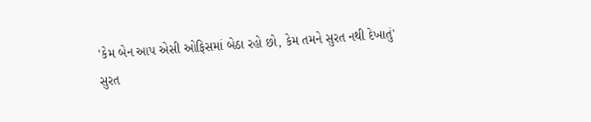'કેમ બેન આપ એસી ઓફિસમાં બેઠા રહો છો, કેમ તમને સુરત નથી દેખાતું'
સુરત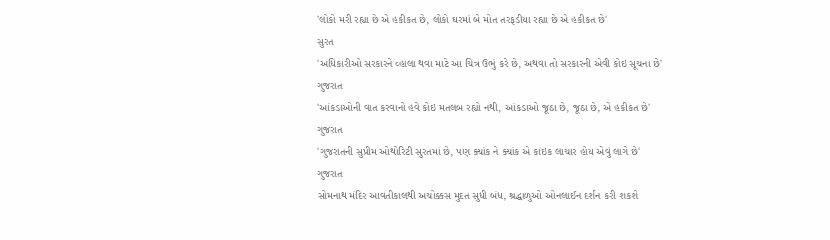'લોકો મરી રહ્યા છે એ હકીકત છે, લોકો ઘરમાં બે મોત તરફડીયા રહ્યા છે એ હકીકત છે'
સુરત
'અધિકારીઓ સરકારને વ્હાલા થવા માટે આ ચિત્ર ઉભું કરે છે, અથવા તો સરકારની એવી કોઇ સૂચના છે'
ગુજરાત
'આંકડાઓની વાત કરવાનો હવે કોઇ મતલબ રહ્યો નથી, આંકડાઓ જૂઠા છે, જૂઠા છે, એ હકીકત છે'
ગુજરાત
'ગુજરાતની સુપ્રીમ ઓથોરિટી સુરતમાં છે, પણ ક્યાંક ને ક્યાંક એ કાંઇક લાચાર હોય એવું લાગે છે'
ગુજરાત
સોમનાથ મંદિર આવતીકાલથી અચોક્કસ મુદત સુધી બંધ, શ્રદ્ધાળુઓ ઓનલાઈન દર્શન કરી શકશે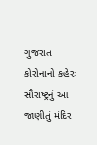ગુજરાત
કોરોનાનો કહેરઃ સૌરાષ્ટ્રનું આ જાણીતું મંદિર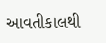આવતીકાલથી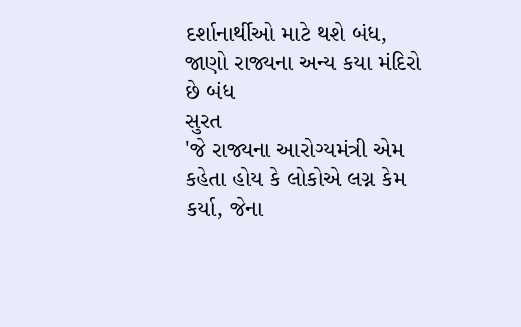દર્શાનાર્થીઓ માટે થશે બંધ, જાણો રાજ્યના અન્ય કયા મંદિરો છે બંધ
સુરત
'જે રાજ્યના આરોગ્યમંત્રી એમ કહેતા હોય કે લોકોએ લગ્ન કેમ કર્યા, જેના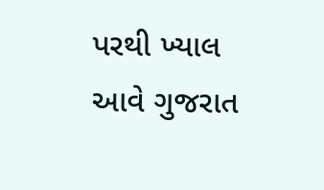પરથી ખ્યાલ આવે ગુજરાત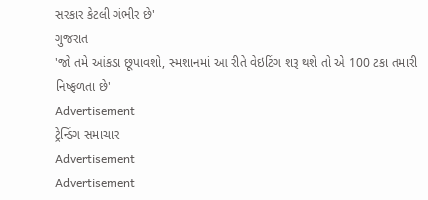સરકાર કેટલી ગંભીર છે'
ગુજરાત
'જો તમે આંકડા છૂપાવશો, સ્મશાનમાં આ રીતે વેઇટિંગ શરૂ થશે તો એ 100 ટકા તમારી નિષ્ફળતા છે'
Advertisement
ટ્રેન્ડિંગ સમાચાર
Advertisement
Advertisement